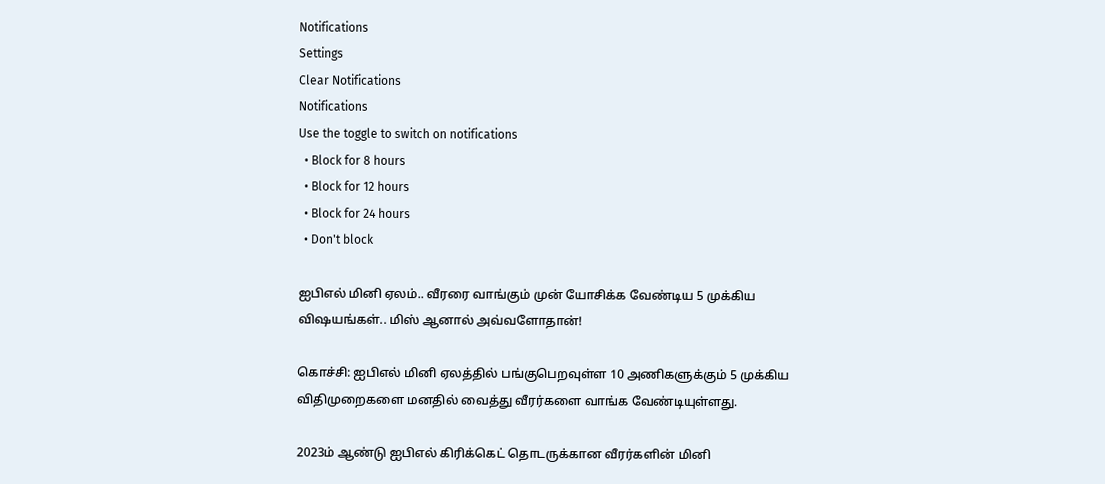Notifications
Settings
Clear Notifications
Notifications
Use the toggle to switch on notifications
  • Block for 8 hours
  • Block for 12 hours
  • Block for 24 hours
  • Don't block

ஐபிஎல் மினி ஏலம்.. வீரரை வாங்கும் முன் யோசிக்க வேண்டிய 5 முக்கிய விஷயங்கள்.. மிஸ் ஆனால் அவ்வளோதான்!

கொச்சி: ஐபிஎல் மினி ஏலத்தில் பங்குபெறவுள்ள 10 அணிகளுக்கும் 5 முக்கிய விதிமுறைகளை மனதில் வைத்து வீரர்களை வாங்க வேண்டியுள்ளது.

2023ம் ஆண்டு ஐபிஎல் கிரிக்கெட் தொடருக்கான வீரர்களின் மினி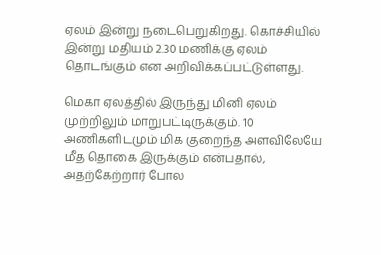ஏலம் இன்று நடைபெறுகிறது. கொச்சியில் இன்று மதியம் 2.30 மணிக்கு ஏலம் தொடங்கும் என அறிவிக்கப்பட்டுள்ளது.

மெகா ஏலத்தில் இருந்து மினி ஏலம் முற்றிலும் மாறுபட்டிருக்கும். 10 அணிகளிடமும் மிக குறைந்த அளவிலேயே மீத தொகை இருக்கும் என்பதால், அதற்கேற்றார் போல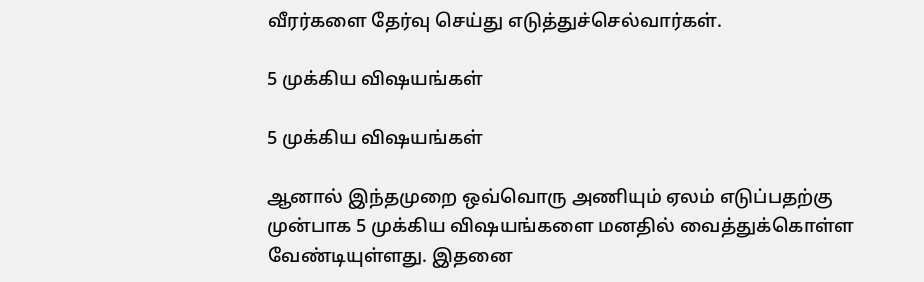வீரர்களை தேர்வு செய்து எடுத்துச்செல்வார்கள்.

5 முக்கிய விஷயங்கள்

5 முக்கிய விஷயங்கள்

ஆனால் இந்தமுறை ஒவ்வொரு அணியும் ஏலம் எடுப்பதற்கு முன்பாக 5 முக்கிய விஷயங்களை மனதில் வைத்துக்கொள்ள வேண்டியுள்ளது. இதனை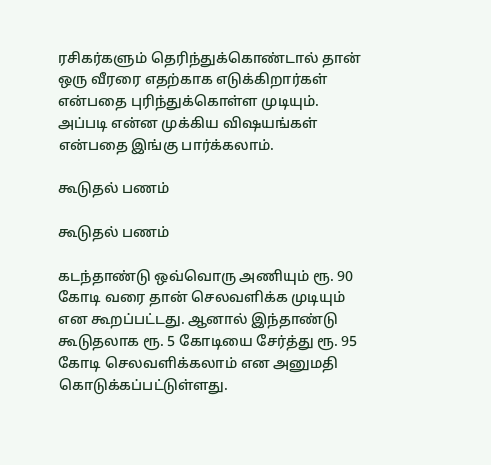ரசிகர்களும் தெரிந்துக்கொண்டால் தான் ஒரு வீரரை எதற்காக எடுக்கிறார்கள் என்பதை புரிந்துக்கொள்ள முடியும். அப்படி என்ன முக்கிய விஷயங்கள் என்பதை இங்கு பார்க்கலாம்.

கூடுதல் பணம்

கூடுதல் பணம்

கடந்தாண்டு ஒவ்வொரு அணியும் ரூ. 90 கோடி வரை தான் செலவளிக்க முடியும் என கூறப்பட்டது. ஆனால் இந்தாண்டு கூடுதலாக ரூ. 5 கோடியை சேர்த்து ரூ. 95 கோடி செலவளிக்கலாம் என அனுமதி கொடுக்கப்பட்டுள்ளது.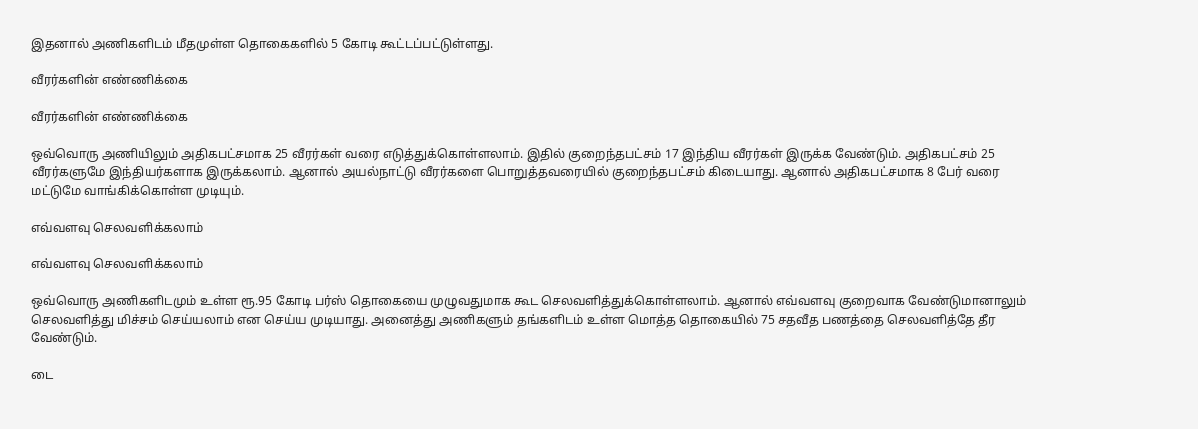இதனால் அணிகளிடம் மீதமுள்ள தொகைகளில் 5 கோடி கூட்டப்பட்டுள்ளது.

வீரர்களின் எண்ணிக்கை

வீரர்களின் எண்ணிக்கை

ஒவ்வொரு அணியிலும் அதிகபட்சமாக 25 வீரர்கள் வரை எடுத்துக்கொள்ளலாம். இதில் குறைந்தபட்சம் 17 இந்திய வீரர்கள் இருக்க வேண்டும். அதிகபட்சம் 25 வீரர்களுமே இந்தியர்களாக இருக்கலாம். ஆனால் அயல்நாட்டு வீரர்களை பொறுத்தவரையில் குறைந்தபட்சம் கிடையாது. ஆனால் அதிகபட்சமாக 8 பேர் வரை மட்டுமே வாங்கிக்கொள்ள முடியும்.

எவ்வளவு செலவளிக்கலாம்

எவ்வளவு செலவளிக்கலாம்

ஒவ்வொரு அணிகளிடமும் உள்ள ரூ.95 கோடி பர்ஸ் தொகையை முழுவதுமாக கூட செலவளித்துக்கொள்ளலாம். ஆனால் எவ்வளவு குறைவாக வேண்டுமானாலும் செலவளித்து மிச்சம் செய்யலாம் என செய்ய முடியாது. அனைத்து அணிகளும் தங்களிடம் உள்ள மொத்த தொகையில் 75 சதவீத பணத்தை செலவளித்தே தீர வேண்டும்.

டை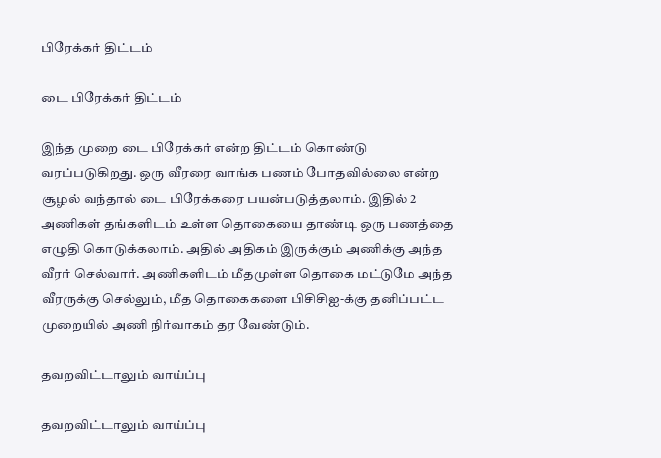பிரேக்கர் திட்டம்

டை பிரேக்கர் திட்டம்

இந்த முறை டை பிரேக்கர் என்ற திட்டம் கொண்டு வரப்படுகிறது. ஒரு வீரரை வாங்க பணம் போதவில்லை என்ற சூழல் வந்தால் டை பிரேக்கரை பயன்படுத்தலாம். இதில் 2 அணிகள் தங்களிடம் உள்ள தொகையை தாண்டி ஒரு பணத்தை எழுதி கொடுக்கலாம். அதில் அதிகம் இருக்கும் அணிக்கு அந்த வீரர் செல்வார். அணிகளிடம் மீதமுள்ள தொகை மட்டுமே அந்த வீரருக்கு செல்லும், மீத தொகைகளை பிசிசிஐ-க்கு தனிப்பட்ட முறையில் அணி நிர்வாகம் தர வேண்டும்.

தவறவிட்டாலும் வாய்ப்பு

தவறவிட்டாலும் வாய்ப்பு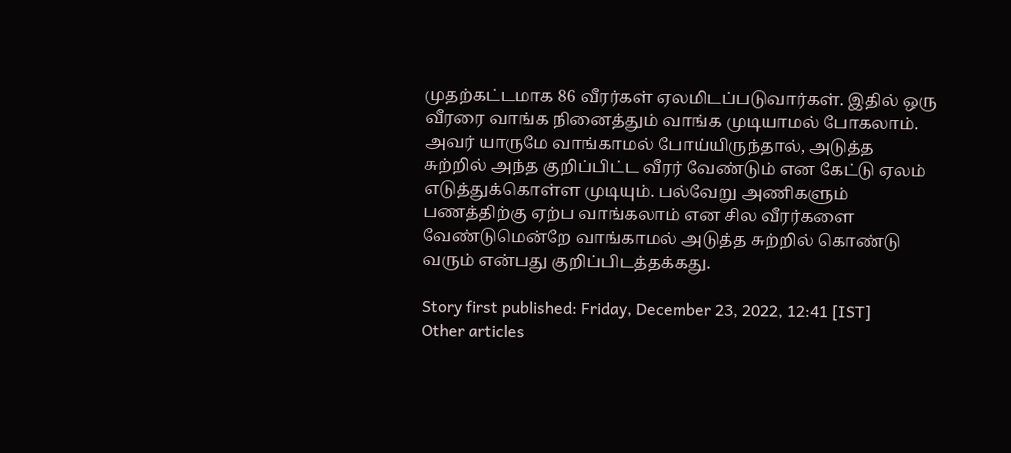முதற்கட்டமாக 86 வீரர்கள் ஏலமிடப்படுவார்கள். இதில் ஒரு வீரரை வாங்க நினைத்தும் வாங்க முடியாமல் போகலாம். அவர் யாருமே வாங்காமல் போய்யிருந்தால், அடுத்த சுற்றில் அந்த குறிப்பிட்ட வீரர் வேண்டும் என கேட்டு ஏலம் எடுத்துக்கொள்ள முடியும். பல்வேறு அணிகளும் பணத்திற்கு ஏற்ப வாங்கலாம் என சில வீரர்களை வேண்டுமென்றே வாங்காமல் அடுத்த சுற்றில் கொண்டு வரும் என்பது குறிப்பிடத்தக்கது.

Story first published: Friday, December 23, 2022, 12:41 [IST]
Other articles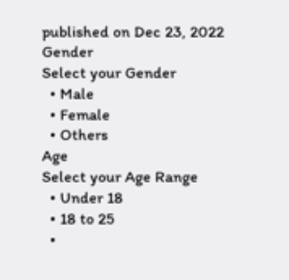published on Dec 23, 2022
Gender
Select your Gender
  • Male
  • Female
  • Others
Age
Select your Age Range
  • Under 18
  • 18 to 25
  •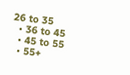26 to 35
  • 36 to 45
  • 45 to 55
  • 55+